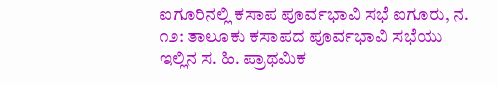ಐಗೂರಿನಲ್ಲಿ ಕಸಾಪ ಪೂರ್ವಭಾವಿ ಸಭೆ ಐಗೂರು, ನ. ೧೨: ತಾಲೂಕು ಕಸಾಪದ ಪೂರ್ವಭಾವಿ ಸಭೆಯು ಇಲ್ಲಿನ ಸ. ಹಿ. ಪ್ರಾಥಮಿಕ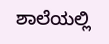ಶಾಲೆಯಲ್ಲಿ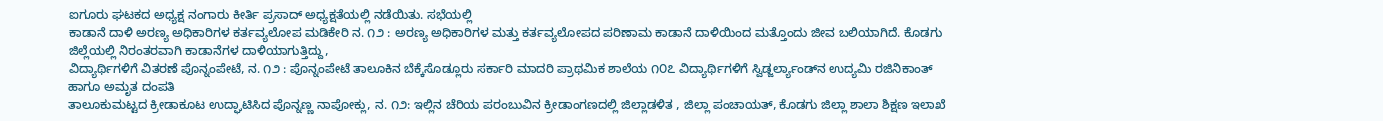ಐಗೂರು ಘಟಕದ ಅಧ್ಯಕ್ಷ ನಂಗಾರು ಕೀರ್ತಿ ಪ್ರಸಾದ್ ಅಧ್ಯಕ್ಷತೆಯಲ್ಲಿ ನಡೆಯಿತು. ಸಭೆಯಲ್ಲಿ
ಕಾಡಾನೆ ದಾಳಿ ಅರಣ್ಯ ಅಧಿಕಾರಿಗಳ ಕರ್ತವ್ಯಲೋಪ ಮಡಿಕೇರಿ ನ. ೧೨ : ಅರಣ್ಯ ಅಧಿಕಾರಿಗಳ ಮತ್ತು ಕರ್ತವ್ಯಲೋಪದ ಪರಿಣಾಮ ಕಾಡಾನೆ ದಾಳಿಯಿಂದ ಮತ್ತೊಂದು ಜೀವ ಬಲಿಯಾಗಿದೆ. ಕೊಡಗು ಜಿಲ್ಲೆಯಲ್ಲಿ ನಿರಂತರವಾಗಿ ಕಾಡಾನೆಗಳ ದಾಳಿಯಾಗುತ್ತಿದ್ದು,
ವಿದ್ಯಾರ್ಥಿಗಳಿಗೆ ವಿತರಣೆ ಪೊನ್ನಂಪೇಟೆ, ನ. ೧೨ : ಪೊನ್ನಂಪೇಟೆ ತಾಲೂಕಿನ ಬೆಕ್ಕೆಸೊಡ್ಲೂರು ಸರ್ಕಾರಿ ಮಾದರಿ ಪ್ರಾಥಮಿಕ ಶಾಲೆಯ ೧೦೭ ವಿದ್ಯಾರ್ಥಿಗಳಿಗೆ ಸ್ವಿಡ್ಜರ್ಲ್ಯಾಂಡ್‌ನ ಉದ್ಯಮಿ ರಜಿನಿಕಾಂತ್ ಹಾಗೂ ಅಮೃತ ದಂಪತಿ
ತಾಲೂಕುಮಟ್ಟದ ಕ್ರೀಡಾಕೂಟ ಉದ್ಘಾಟಿಸಿದ ಪೊನ್ನಣ್ಣ ನಾಪೋಕ್ಲು, ನ. ೧೨: ಇಲ್ಲಿನ ಚೆರಿಯ ಪರಂಬುವಿನ ಕ್ರೀಡಾಂಗಣದಲ್ಲಿ ಜಿಲ್ಲಾಡಳಿತ , ಜಿಲ್ಲಾ ಪಂಚಾಯತ್, ಕೊಡಗು ಜಿಲ್ಲಾ ಶಾಲಾ ಶಿಕ್ಷಣ ಇಲಾಖೆ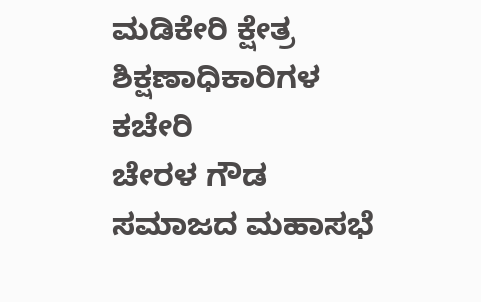ಮಡಿಕೇರಿ ಕ್ಷೇತ್ರ ಶಿಕ್ಷಣಾಧಿಕಾರಿಗಳ ಕಚೇರಿ
ಚೇರಳ ಗೌಡ ಸಮಾಜದ ಮಹಾಸಭೆ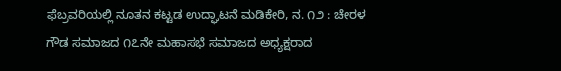ಫೆಬ್ರವರಿಯಲ್ಲಿ ನೂತನ ಕಟ್ಟಡ ಉದ್ಘಾಟನೆ ಮಡಿಕೇರಿ, ನ. ೧೨ : ಚೇರಳ ಗೌಡ ಸಮಾಜದ ೧೭ನೇ ಮಹಾಸಭೆ ಸಮಾಜದ ಅಧ್ಯಕ್ಷರಾದ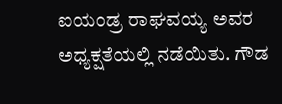ಐಯಂಡ್ರ ರಾಘವಯ್ಯ ಅವರ ಅಧ್ಯಕ್ಷತೆಯಲ್ಲಿ ನಡೆಯಿತು. ಗೌಡ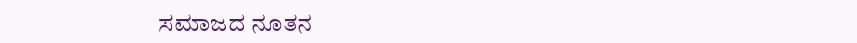ಸಮಾಜದ ನೂತನ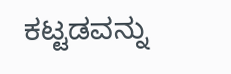ಕಟ್ಟಡವನ್ನು